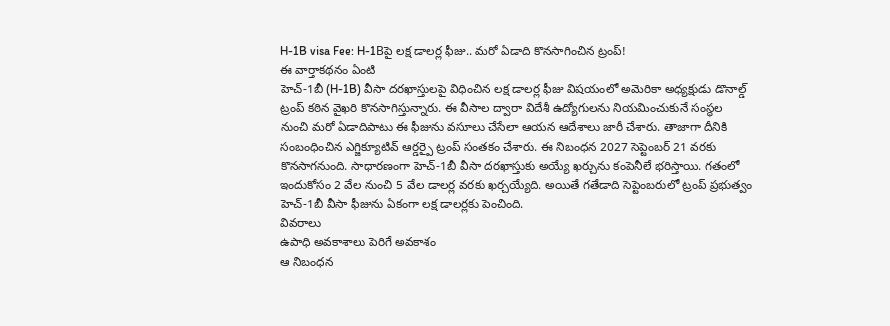H-1B visa Fee: H-1Bపై లక్ష డాలర్ల ఫీజు.. మరో ఏడాది కొనసాగించిన ట్రంప్!
ఈ వార్తాకథనం ఏంటి
హెచ్-1బీ (H-1B) వీసా దరఖాస్తులపై విధించిన లక్ష డాలర్ల ఫీజు విషయంలో అమెరికా అధ్యక్షుడు డొనాల్డ్ ట్రంప్ కఠిన వైఖరి కొనసాగిస్తున్నారు. ఈ వీసాల ద్వారా విదేశీ ఉద్యోగులను నియమించుకునే సంస్థల నుంచి మరో ఏడాదిపాటు ఈ ఫీజును వసూలు చేసేలా ఆయన ఆదేశాలు జారీ చేశారు. తాజాగా దీనికి సంబంధించిన ఎగ్జిక్యూటివ్ ఆర్డర్పై ట్రంప్ సంతకం చేశారు. ఈ నిబంధన 2027 సెప్టెంబర్ 21 వరకు కొనసాగనుంది. సాధారణంగా హెచ్-1బీ వీసా దరఖాస్తుకు అయ్యే ఖర్చును కంపెనీలే భరిస్తాయి. గతంలో ఇందుకోసం 2 వేల నుంచి 5 వేల డాలర్ల వరకు ఖర్చయ్యేది. అయితే గతేడాది సెప్టెంబరులో ట్రంప్ ప్రభుత్వం హెచ్-1బీ వీసా ఫీజును ఏకంగా లక్ష డాలర్లకు పెంచింది.
వివరాలు
ఉపాధి అవకాశాలు పెరిగే అవకాశం
ఆ నిబంధన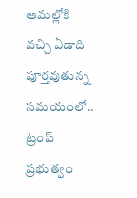అమల్లోకి వచ్చి ఏడాది పూర్తవుతున్న సమయంలో.. ట్రంప్ ప్రభుత్వం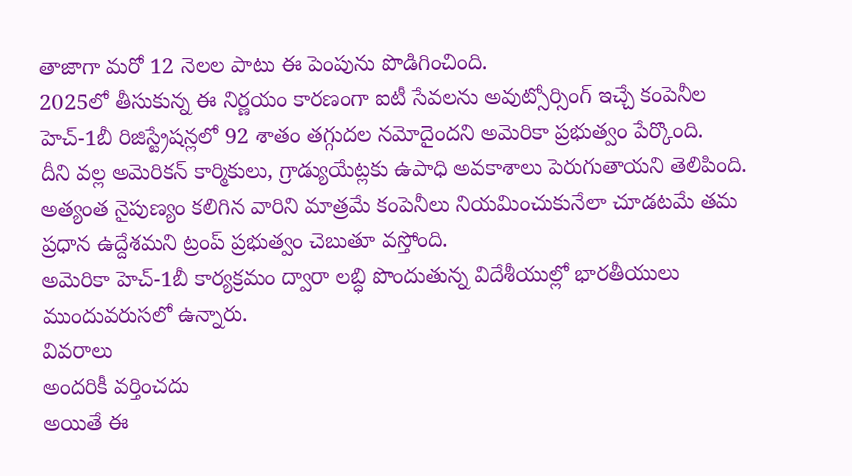తాజాగా మరో 12 నెలల పాటు ఈ పెంపును పొడిగించింది.
2025లో తీసుకున్న ఈ నిర్ణయం కారణంగా ఐటీ సేవలను అవుట్సోర్సింగ్ ఇచ్చే కంపెనీల హెచ్-1బీ రిజిస్ట్రేషన్లలో 92 శాతం తగ్గుదల నమోదైందని అమెరికా ప్రభుత్వం పేర్కొంది.
దీని వల్ల అమెరికన్ కార్మికులు, గ్రాడ్యుయేట్లకు ఉపాధి అవకాశాలు పెరుగుతాయని తెలిపింది.
అత్యంత నైపుణ్యం కలిగిన వారిని మాత్రమే కంపెనీలు నియమించుకునేలా చూడటమే తమ ప్రధాన ఉద్దేశమని ట్రంప్ ప్రభుత్వం చెబుతూ వస్తోంది.
అమెరికా హెచ్-1బీ కార్యక్రమం ద్వారా లబ్ధి పొందుతున్న విదేశీయుల్లో భారతీయులు ముందువరుసలో ఉన్నారు.
వివరాలు
అందరికీ వర్తించదు
అయితే ఈ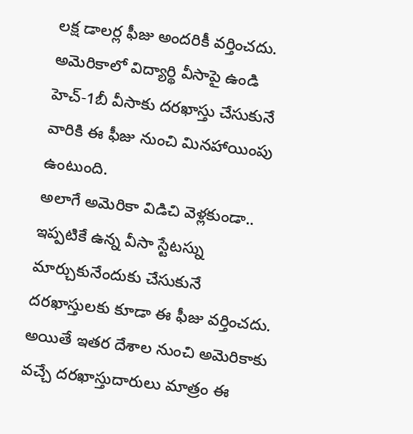లక్ష డాలర్ల ఫీజు అందరికీ వర్తించదు. అమెరికాలో విద్యార్థి వీసాపై ఉండి హెచ్-1బీ వీసాకు దరఖాస్తు చేసుకునే వారికి ఈ ఫీజు నుంచి మినహాయింపు ఉంటుంది.
అలాగే అమెరికా విడిచి వెళ్లకుండా.. ఇప్పటికే ఉన్న వీసా స్టేటస్ను మార్చుకునేందుకు చేసుకునే దరఖాస్తులకు కూడా ఈ ఫీజు వర్తించదు.
అయితే ఇతర దేశాల నుంచి అమెరికాకు వచ్చే దరఖాస్తుదారులు మాత్రం ఈ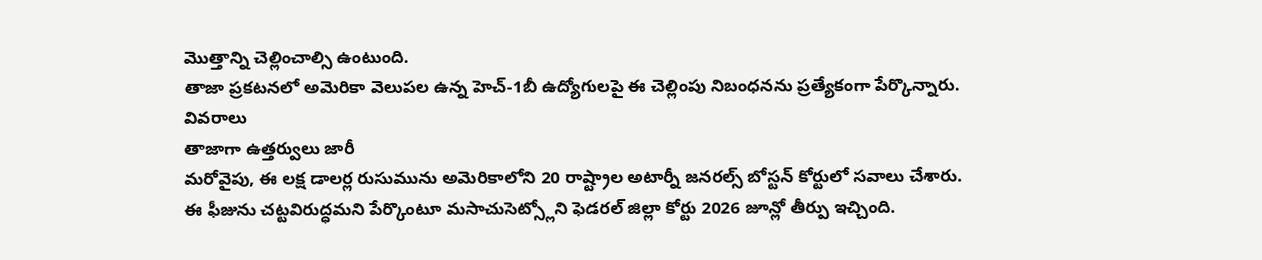మొత్తాన్ని చెల్లించాల్సి ఉంటుంది.
తాజా ప్రకటనలో అమెరికా వెలుపల ఉన్న హెచ్-1బీ ఉద్యోగులపై ఈ చెల్లింపు నిబంధనను ప్రత్యేకంగా పేర్కొన్నారు.
వివరాలు
తాజాగా ఉత్తర్వులు జారీ
మరోవైపు, ఈ లక్ష డాలర్ల రుసుమును అమెరికాలోని 20 రాష్ట్రాల అటార్నీ జనరల్స్ బోస్టన్ కోర్టులో సవాలు చేశారు.
ఈ ఫీజును చట్టవిరుద్ధమని పేర్కొంటూ మసాచుసెట్స్లోని ఫెడరల్ జిల్లా కోర్టు 2026 జూన్లో తీర్పు ఇచ్చింది.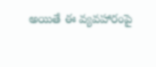అయితే ఈ వ్యవహారంపై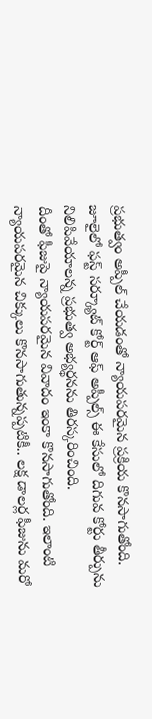ప్రభుత్వం అప్పీల్ చేయడంతో న్యాయపరమైన ప్రక్రియ కొనసాగుతోంది.
జూలైలో ఫస్ట్ సర్క్యూట్ కోర్ట్ ఆఫ్ అప్పీల్స్ ఈ కేసులో దిగువ కోర్టు తీర్పును నిలిపివేయాలన్న ప్రభుత్వ అభ్యర్థనను తిరస్కరించింది.
దీంతో ఫీజుపై న్యాయపరమైన వివాదం ఇంకా కొనసాగుతోంది. ఇలాంటి న్యాయపరమైన చిక్కులు కొనసాగుతున్నప్పటికీ.. లక్ష డాలర్ల ఫీజును మరో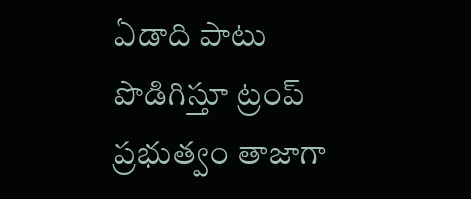ఏడాది పాటు పొడిగిస్తూ ట్రంప్ ప్రభుత్వం తాజాగా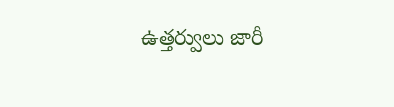ఉత్తర్వులు జారీ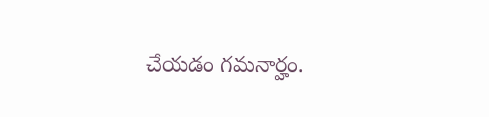చేయడం గమనార్హం.